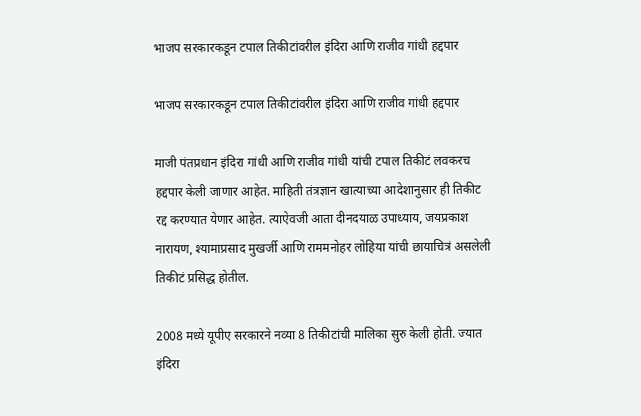भाजप सरकारकडून टपाल तिकीटांवरील इंदिरा आणि राजीव गांधी हद्दपार

भाजप सरकारकडून टपाल तिकीटांवरील इंदिरा आणि राजीव गांधी हद्दपार

माजी पंतप्रधान इंदिरा गांधी आणि राजीव गांधी यांची टपाल तिकीटं लवकरच हद्दपार केली जाणार आहेत. माहिती तंत्रज्ञान खात्याच्या आदेशानुसार ही तिकीट रद्द करण्यात येणार आहेत. त्याऐवजी आता दीनदयाळ उपाध्याय, जयप्रकाश नारायण, श्यामाप्रसाद मुखर्जी आणि राममनोहर लोहिया यांची छायाचित्रं असलेली तिकीटं प्रसिद्ध होतील.

2008 मध्ये यूपीए सरकारने नव्या 8 तिकीटांची मालिका सुरु केली होती. ज्यात इंदिरा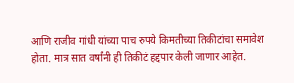आणि राजीव गांधी यांच्या पाच रुपये किमतीच्या तिकीटांचा समावेश होता. मात्र सात वर्षांनी ही तिकीटं हद्दपार केली जाणार आहेत.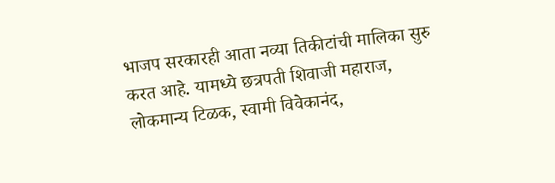भाजप सरकारही आता नव्या तिकीटांची मालिका सुरु करत आहे. यामध्ये छत्रपती शिवाजी महाराज, लोकमान्य टिळक, स्वामी विवेकानंद,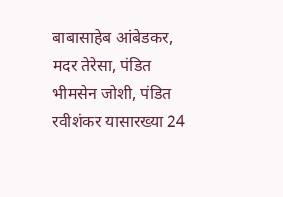बाबासाहेब आंबेडकर, मदर तेरेसा, पंडित भीमसेन जोशी, पंडित रवीशंकर यासारख्या 24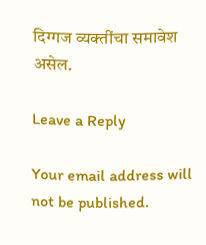दिग्गज व्यक्तींचा समावेश असेल.

Leave a Reply

Your email address will not be published.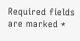Required fields are marked *